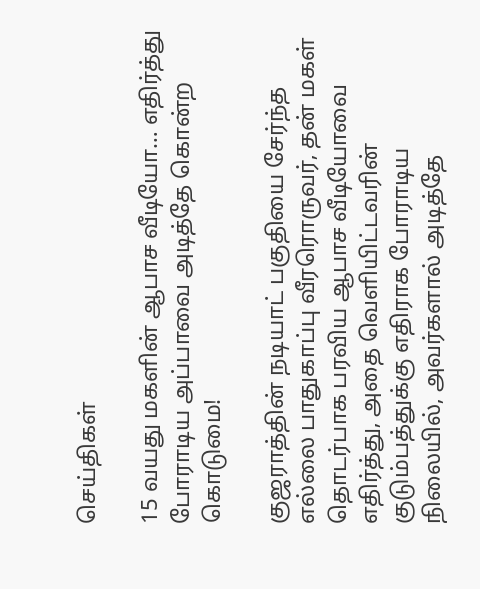செய்திகள்

15 வயது மகளின் ஆபாச வீடியோ… எதிர்த்து போராடிய அப்பாவை அடித்தே கொன்ற கொடுமை!

குஜராத்தின் நடியாட் பகுதியை சேர்ந்த எல்லை பாதுகாப்பு வீரரொருவர், தன் மகள் தொடர்பாக பரவிய ஆபாச வீடியோவை எதிர்த்து, அதை வெளியிட்டவரின் குடும்பத்துக்கு எதிராக போராடிய நிலையில், அவர்களால் அடித்தே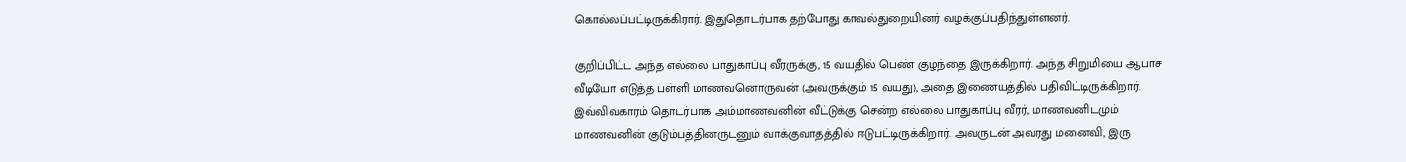கொல்லப்பட்டிருக்கிரார். இதுதொடர்பாக தற்போது காவல்துறையினர் வழக்குப்பதிந்துள்ளனர்.

குறிப்பிட்ட அந்த எல்லை பாதுகாப்பு வீரருக்கு, 15 வயதில் பெண் குழந்தை இருக்கிறார். அந்த சிறுமியை ஆபாச வீடியோ எடுத்த பள்ளி மாணவனொருவன் (அவருக்கும் 15 வயது), அதை இணையத்தில் பதிவிட்டிருக்கிறார். இவ்விவகாரம் தொடர்பாக அம்மாணவனின் வீட்டுக்கு சென்ற எல்லை பாதுகாப்பு வீரர், மாணவனிடமும் மாணவனின் குடும்பத்தினருடனும் வாக்குவாதத்தில் ஈடுபட்டிருக்கிறார். அவருடன் அவரது மனைவி, இரு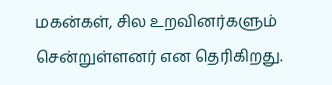மகன்கள், சில உறவினர்களும் சென்றுள்ளனர் என தெரிகிறது.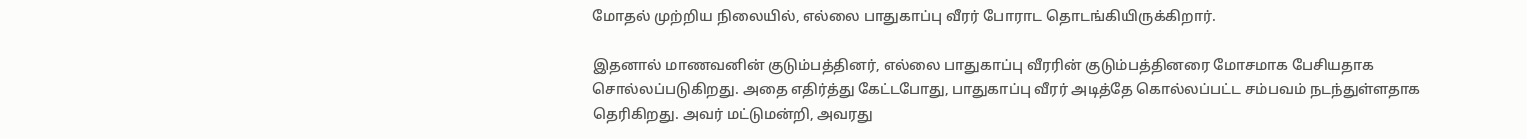மோதல் முற்றிய நிலையில், எல்லை பாதுகாப்பு வீரர் போராட தொடங்கியிருக்கிறார்.

இதனால் மாணவனின் குடும்பத்தினர், எல்லை பாதுகாப்பு வீரரின் குடும்பத்தினரை மோசமாக பேசியதாக சொல்லப்படுகிறது. அதை எதிர்த்து கேட்டபோது, பாதுகாப்பு வீரர் அடித்தே கொல்லப்பட்ட சம்பவம் நடந்துள்ளதாக தெரிகிறது. அவர் மட்டுமன்றி, அவரது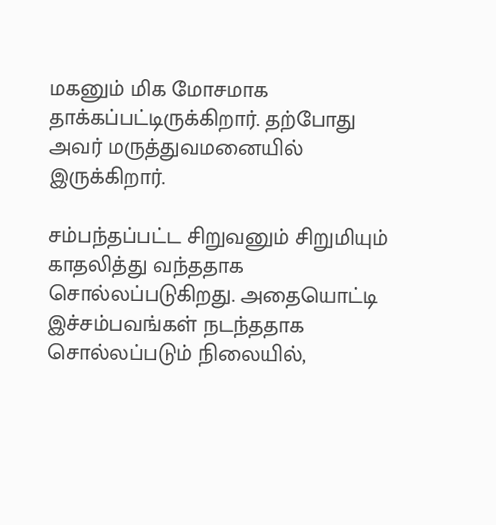மகனும் மிக மோசமாக தாக்கப்பட்டிருக்கிறார். தற்போது அவர் மருத்துவமனையில் இருக்கிறார்.

சம்பந்தப்பட்ட சிறுவனும் சிறுமியும் காதலித்து வந்ததாக சொல்லப்படுகிறது. அதையொட்டி இச்சம்பவங்கள் நடந்ததாக சொல்லப்படும் நிலையில்,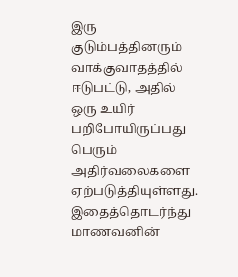இரு குடும்பத்தினரும் வாக்குவாதத்தில் ஈடுபட்டு, அதில் ஒரு உயிர் பறிபோயிருப்பது பெரும் அதிர்வலைகளை ஏற்படுத்தியுள்ளது. இதைத்தொடர்ந்து மாணவனின்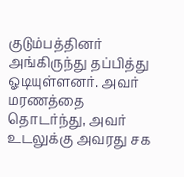குடும்பத்தினர் அங்கிருந்து தப்பித்து ஓடியுள்ளனர். அவர் மரணத்தை தொடர்ந்து, அவர் உடலுக்கு அவரது சக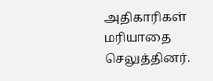அதிகாரிகள் மரியாதை செலுத்தினர்.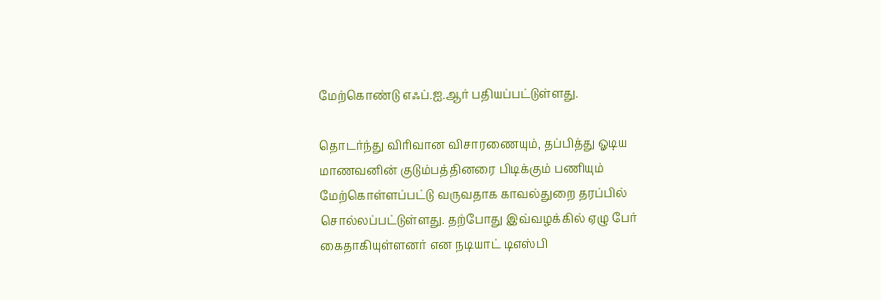மேற்கொண்டு எஃப்.ஐ.ஆர் பதியப்பட்டுள்ளது.

தொடர்ந்து விரிவான விசாரணையும், தப்பித்து ஓடிய மாணவனின் குடும்பத்தினரை பிடிக்கும் பணியும் மேற்கொள்ளப்பட்டு வருவதாக காவல்துறை தரப்பில் சொல்லப்பட்டுள்ளது. தற்போது இவ்வழக்கில் ஏழு பேர் கைதாகியுள்ளனர் என நடியாட் டிஎஸ்பி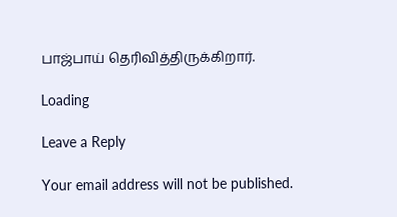பாஜ்பாய் தெரிவித்திருக்கிறார்.

Loading

Leave a Reply

Your email address will not be published.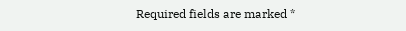Required fields are marked *